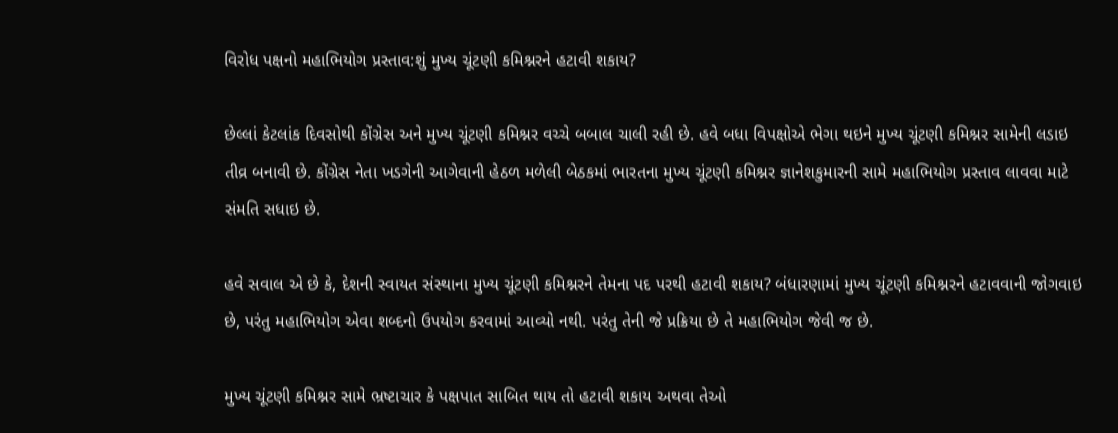વિરોધ પક્ષનો મહાભિયોગ પ્રસ્તાવ:શું મુખ્ય ચૂંટણી કમિશ્નરને હટાવી શકાય?

છેલ્લાં કેટલાંક દિવસોથી કોંગ્રેસ અને મુખ્ય ચૂંટણી કમિશ્નર વચ્ચે બબાલ ચાલી રહી છે. હવે બધા વિપક્ષોએ ભેગા થઇને મુખ્ય ચૂંટણી કમિશ્નર સામેની લડાઇ તીવ્ર બનાવી છે. કોંગ્રેસ નેતા ખડગેની આગેવાની હેઠળ મળેલી બેઠકમાં ભારતના મુખ્ય ચૂંટણી કમિશ્નર જ્ઞાનેશકુમારની સામે મહાભિયોગ પ્રસ્તાવ લાવવા માટે સંમતિ સધાઇ છે.

હવે સવાલ એ છે કે, દેશની સ્વાયત સંસ્થાના મુખ્ય ચૂંટણી કમિશ્નરને તેમના પદ પરથી હટાવી શકાય? બંધારણામાં મુખ્ય ચૂંટણી કમિશ્નરને હટાવવાની જોગવાઇ છે, પરંતુ મહાભિયોગ એવા શબ્દનો ઉપયોગ કરવામાં આવ્યો નથી. પરંતુ તેની જે પ્રક્રિયા છે તે મહાભિયોગ જેવી જ છે.

મુખ્ય ચૂંટણી કમિશ્નર સામે ભ્રષ્ટાચાર કે પક્ષપાત સાબિત થાય તો હટાવી શકાય અથવા તેઓ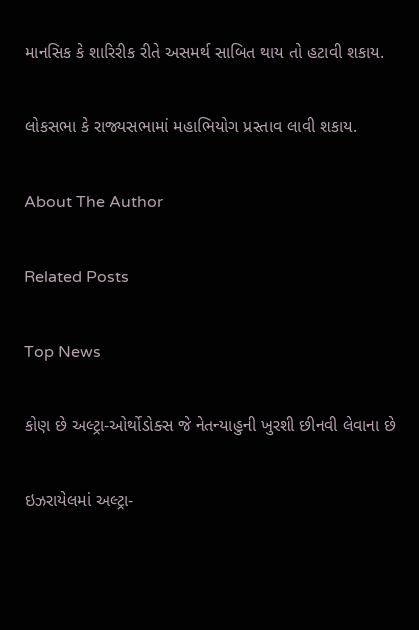માનસિક કે શારિરીક રીતે અસમર્થ સાબિત થાય તો હટાવી શકાય.

લોકસભા કે રાજ્યસભામાં મહાભિયોગ પ્રસ્તાવ લાવી શકાય.

About The Author

Related Posts

Top News

કોણ છે અલ્ટ્રા-ઓર્થોડોક્સ જે નેતન્યાહુની ખુરશી છીનવી લેવાના છે

ઇઝરાયેલમાં અલ્ટ્રા-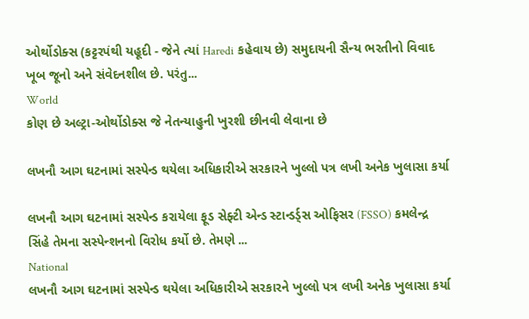ઓર્થોડોક્સ (કટ્ટરપંથી યહૂદી - જેને ત્યાં Haredi કહેવાય છે) સમુદાયની સૈન્ય ભરતીનો વિવાદ ખૂબ જૂનો અને સંવેદનશીલ છે. પરંતુ...
World
કોણ છે અલ્ટ્રા-ઓર્થોડોક્સ જે નેતન્યાહુની ખુરશી છીનવી લેવાના છે

લખનૌ આગ ઘટનામાં સસ્પેન્ડ થયેલા અધિકારીએ સરકારને ખુલ્લો પત્ર લખી અનેક ખુલાસા કર્યા

લખનૌ આગ ઘટનામાં સસ્પેન્ડ કરાયેલા ફૂડ સેફ્ટી એન્ડ સ્ટાન્ડર્ડ્સ ઓફિસર (FSSO) કમલેન્દ્ર સિંહે તેમના સસ્પેન્શનનો વિરોધ કર્યો છે. તેમણે ...
National
લખનૌ આગ ઘટનામાં સસ્પેન્ડ થયેલા અધિકારીએ સરકારને ખુલ્લો પત્ર લખી અનેક ખુલાસા કર્યા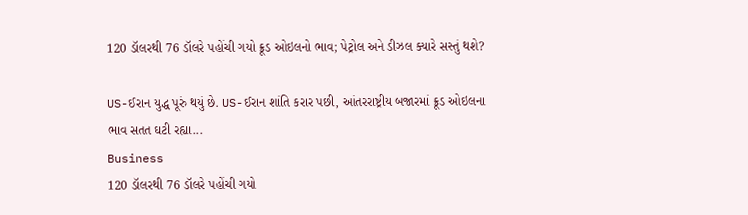120 ડૉલરથી 76 ડૉલરે પહોંચી ગયો ક્રૂડ ઓઇલનો ભાવ; પેટ્રોલ અને ડીઝલ ક્યારે સસ્તું થશે?

US-ઈરાન યુદ્ધ પૂરું થયું છે. US-ઈરાન શાંતિ કરાર પછી, આંતરરાષ્ટ્રીય બજારમાં ક્રૂડ ઓઇલના ભાવ સતત ઘટી રહ્યા...
Business
120 ડૉલરથી 76 ડૉલરે પહોંચી ગયો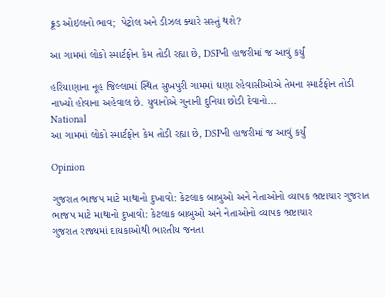ક્રૂડ ઓઇલનો ભાવ;  પેટ્રોલ અને ડીઝલ ક્યારે સસ્તું થશે?

આ ગામમાં લોકો સ્માર્ટફોન કેમ તોડી રહ્યા છે, DSPની હાજરીમાં જ આવું કર્યું

હરિયાણાના નૂહ જિલ્લામાં સ્થિત સુખપુરી ગામમાં ઘણા રહેવાસીઓએ તેમના સ્માર્ટફોન તોડી નાખ્યો હોવાના અહેવાલ છે. યુવાનોએ ગુનાની દુનિયા છોડી દેવાનો...
National
આ ગામમાં લોકો સ્માર્ટફોન કેમ તોડી રહ્યા છે, DSPની હાજરીમાં જ આવું કર્યું

Opinion

ગુજરાત ભાજપ માટે માથાનો દુખાવો: કેટલાક બાબુઓ અને નેતાઓનો વ્યાપક ભ્રષ્ટાચાર ગુજરાત ભાજપ માટે માથાનો દુખાવો: કેટલાક બાબુઓ અને નેતાઓનો વ્યાપક ભ્રષ્ટાચાર
ગુજરાત રાજ્યમાં દાયકાઓથી ભારતીય જનતા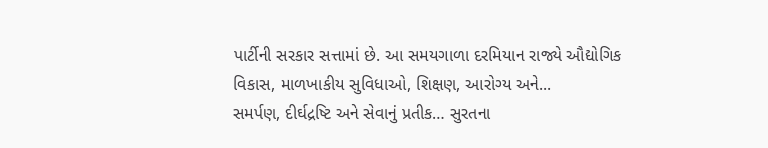પાર્ટીની સરકાર સત્તામાં છે. આ સમયગાળા દરમિયાન રાજ્યે ઔદ્યોગિક વિકાસ, માળખાકીય સુવિધાઓ, શિક્ષણ, આરોગ્ય અને...
સમર્પણ, દીર્ઘદ્રષ્ટિ અને સેવાનું પ્રતીક… સુરતના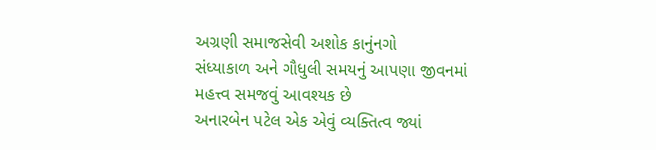અગ્રણી સમાજસેવી અશોક કાનુંનગો
સંધ્યાકાળ અને ગૌધુલી સમયનું આપણા જીવનમાં મહત્ત્વ સમજવું આવશ્યક છે
અનારબેન પટેલ એક એવું વ્યક્તિત્વ જ્યાં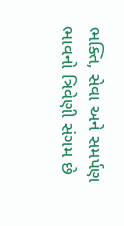ભક્તિ, સેવા અને સમર્પણ ભાવનો ત્રિવેણી સંગમ છે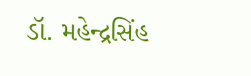ડૉ. મહેન્દ્રસિંહ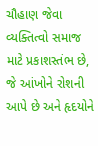ચૌહાણ જેવા વ્યક્તિત્વો સમાજ માટે પ્રકાશસ્તંભ છે, જે આંખોને રોશની આપે છે અને હૃદયોને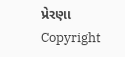પ્રેરણા
Copyright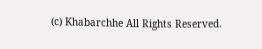(c) Khabarchhe All Rights Reserved.